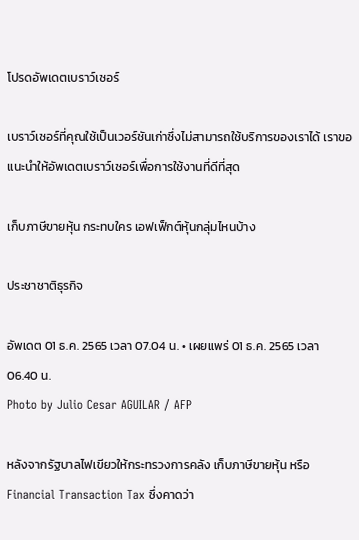โปรดอัพเดตเบราว์เซอร์

เบราว์เซอร์ที่คุณใช้เป็นเวอร์ชันเก่าซึ่งไม่สามารถใช้บริการของเราได้ เราขอแนะนำให้อัพเดตเบราว์เซอร์เพื่อการใช้งานที่ดีที่สุด

เก็บภาษีขายหุ้น กระทบใคร เอฟเฟ็กต์หุ้นกลุ่มไหนบ้าง

ประชาชาติธุรกิจ

อัพเดต 01 ธ.ค. 2565 เวลา 07.04 น. • เผยแพร่ 01 ธ.ค. 2565 เวลา 06.40 น.
Photo by Julio Cesar AGUILAR / AFP

หลังจากรัฐบาลไฟเขียวให้กระทรวงการคลัง เก็บภาษีขายหุ้น หรือ Financial Transaction Tax ซึ่งคาดว่า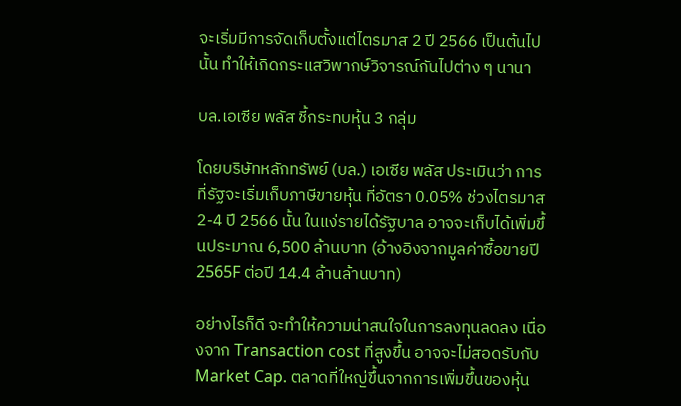จะเริ่มมีการจัดเก็บตั้งแต่ไตรมาส 2 ปี 2566 เป็นต้นไปนั้น ทำให้เกิดกระแสวิพากษ์วิจารณ์กันไปต่าง ๆ นานา

บล.เอเซีย พลัส ชี้กระทบหุ้น 3 กลุ่ม

โดยบริษัทหลักทรัพย์ (บล.) เอเซีย พลัส ประเมินว่า การที่รัฐจะเริ่มเก็บภาษีขายหุ้น ที่อัตรา 0.05% ช่วงไตรมาส 2-4 ปี 2566 นั้น ในแง่รายได้รัฐบาล อาจจะเก็บได้เพิ่มขึ้นประมาณ 6,500 ล้านบาท (อ้างอิงจากมูลค่าซื้อขายปี 2565F ต่อปี 14.4 ล้านล้านบาท)

อย่างไรก็ดี จะทำให้ความน่าสนใจในการลงทุนลดลง เนื่องจาก Transaction cost ที่สูงขึ้น อาจจะไม่สอดรับกับ Market Cap. ตลาดที่ใหญ่ขึ้นจากการเพิ่มขึ้นของหุ้น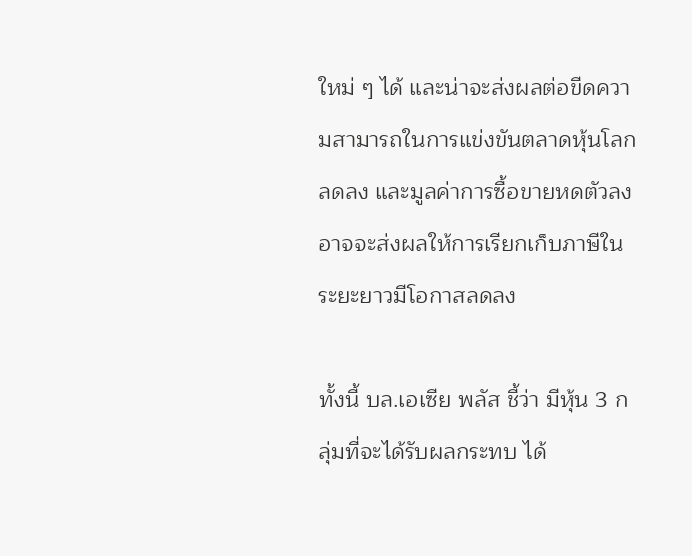ใหม่ ๆ ได้ และน่าจะส่งผลต่อขีดความสามารถในการแข่งขันตลาดหุ้นโลกลดลง และมูลค่าการซื้อขายหดตัวลง อาจจะส่งผลให้การเรียกเก็บภาษีในระยะยาวมีโอกาสลดลง

ทั้งนี้ บล.เอเซีย พลัส ชี้ว่า มีหุ้น 3 กลุ่มที่จะได้รับผลกระทบ ได้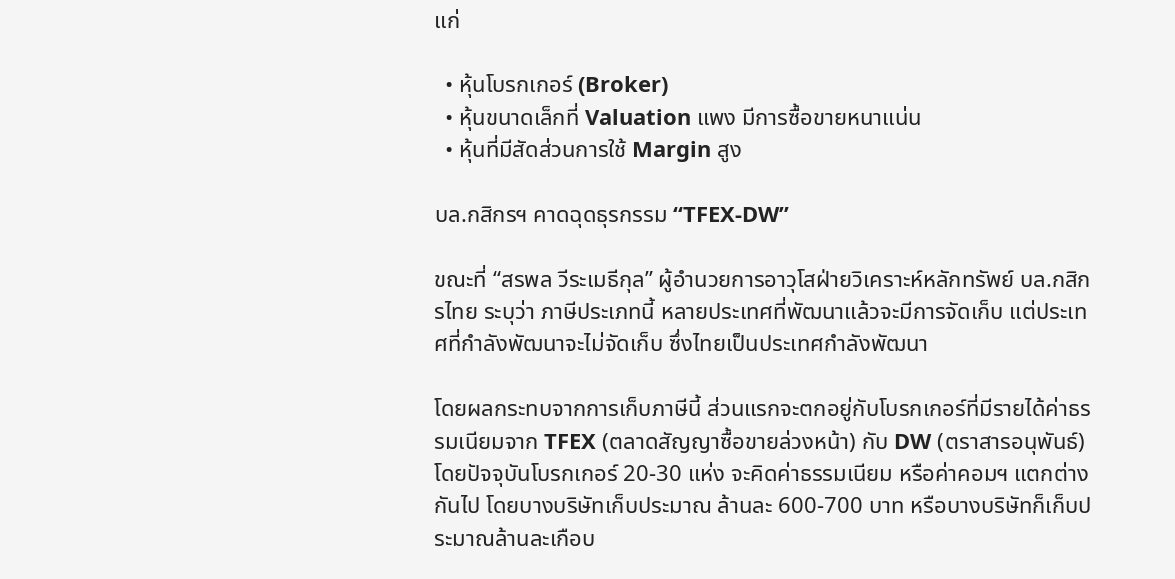แก่

  • หุ้นโบรกเกอร์ (Broker)
  • หุ้นขนาดเล็กที่ Valuation แพง มีการซื้อขายหนาแน่น
  • หุ้นที่มีสัดส่วนการใช้ Margin สูง

บล.กสิกรฯ คาดฉุดธุรกรรม “TFEX-DW”

ขณะที่ “สรพล วีระเมธีกุล” ผู้อำนวยการอาวุโสฝ่ายวิเคราะห์หลักทรัพย์ บล.กสิกรไทย ระบุว่า ภาษีประเภทนี้ หลายประเทศที่พัฒนาแล้วจะมีการจัดเก็บ แต่ประเทศที่กำลังพัฒนาจะไม่จัดเก็บ ซึ่งไทยเป็นประเทศกำลังพัฒนา

โดยผลกระทบจากการเก็บภาษีนี้ ส่วนแรกจะตกอยู่กับโบรกเกอร์ที่มีรายได้ค่าธรรมเนียมจาก TFEX (ตลาดสัญญาซื้อขายล่วงหน้า) กับ DW (ตราสารอนุพันธ์) โดยปัจจุบันโบรกเกอร์ 20-30 แห่ง จะคิดค่าธรรมเนียม หรือค่าคอมฯ แตกต่างกันไป โดยบางบริษัทเก็บประมาณ ล้านละ 600-700 บาท หรือบางบริษัทก็เก็บประมาณล้านละเกือบ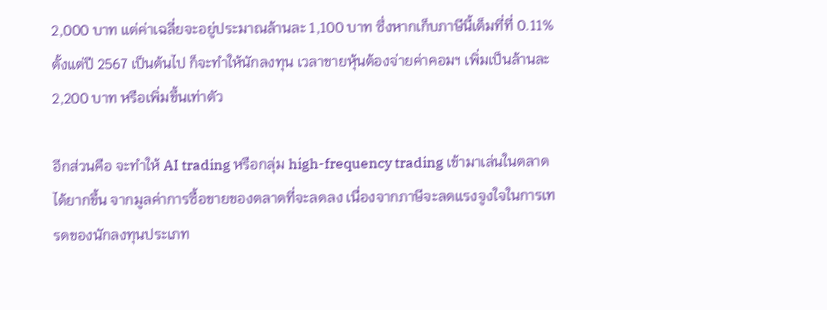2,000 บาท แต่ค่าเฉลี่ยจะอยู่ประมาณล้านละ 1,100 บาท ซึ่งหากเก็บภาษีนี้เต็มที่ที่ 0.11% ตั้งแต่ปี 2567 เป็นต้นไป ก็จะทำให้นักลงทุน เวลาขายหุ้นต้องจ่ายค่าคอมฯ เพิ่มเป็นล้านละ 2,200 บาท หรือเพิ่มขึ้นเท่าตัว

อีกส่วนคือ จะทำให้ AI trading หรือกลุ่ม high-frequency trading เข้ามาเล่นในตลาดได้ยากขึ้น จากมูลค่าการซื้อขายของตลาดที่จะลดลง เนื่องจากภาษีจะลดแรงจูงใจในการเทรดของนักลงทุนประเภท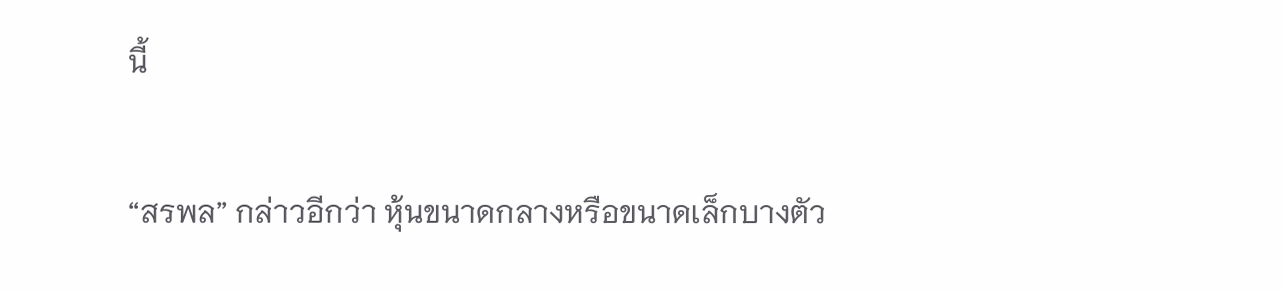นี้

“สรพล” กล่าวอีกว่า หุ้นขนาดกลางหรือขนาดเล็กบางตัว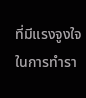ที่มีแรงจูงใจในการทำรา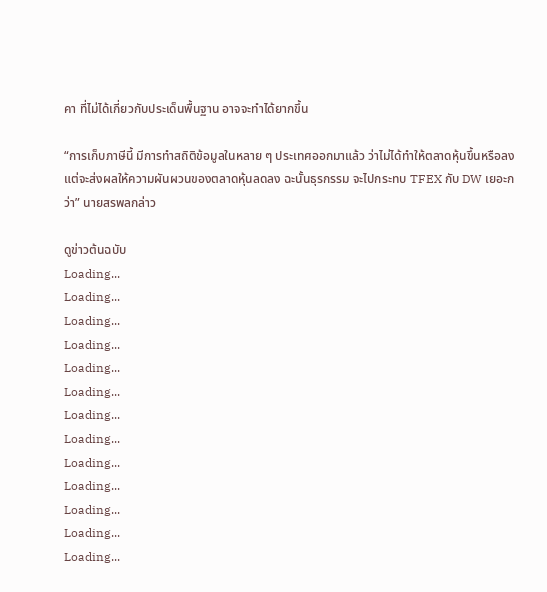คา ที่ไม่ได้เกี่ยวกับประเด็นพื้นฐาน อาจจะทำได้ยากขึ้น

“การเก็บภาษีนี้ มีการทำสถิติข้อมูลในหลาย ๆ ประเทศออกมาแล้ว ว่าไม่ได้ทำให้ตลาดหุ้นขึ้นหรือลง แต่จะส่งผลให้ความผันผวนของตลาดหุ้นลดลง ฉะนั้นธุรกรรม จะไปกระทบ TFEX กับ DW เยอะกว่า” นายสรพลกล่าว

ดูข่าวต้นฉบับ
Loading...
Loading...
Loading...
Loading...
Loading...
Loading...
Loading...
Loading...
Loading...
Loading...
Loading...
Loading...
Loading...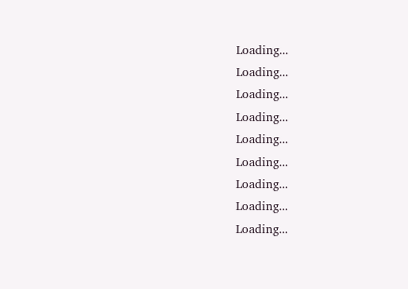Loading...
Loading...
Loading...
Loading...
Loading...
Loading...
Loading...
Loading...
Loading...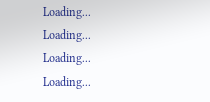Loading...
Loading...
Loading...
Loading...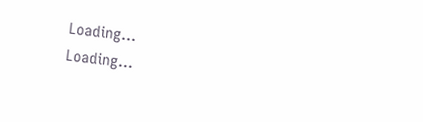Loading...
Loading...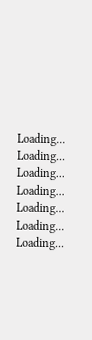Loading...
Loading...
Loading...
Loading...
Loading...
Loading...
Loading...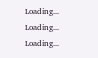Loading...
Loading...
Loading...